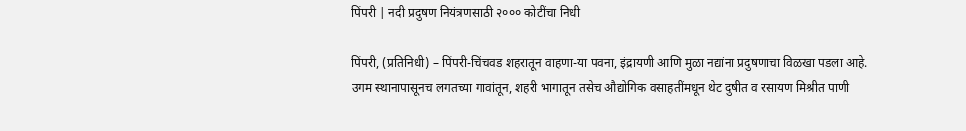पिंपरी | नदी प्रदुषण नियंत्रणसाठी २००० कोटींचा निधी

पिंपरी, (प्रतिनिधी) – पिंपरी-चिंचवड शहरातून वाहणा-या पवना, इंद्रायणी आणि मुळा नद्यांना प्रदुषणाचा विळखा पडला आहे. उगम स्थानापासूनच लगतच्या गावांतून, शहरी भागातून तसेच औद्योगिक वसाहतींमधून थेट दुषीत व रसायण मिश्रीत पाणी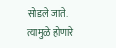सोडले जाते.
त्यामुळे होणारे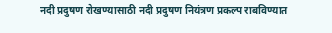नदी प्रदुषण रोखण्यासाठी नदी प्रदुषण नियंत्रण प्रकल्प राबविण्यात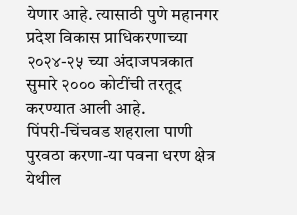येणार आहे. त्यासाठी पुणे महानगर प्रदेश विकास प्राधिकरणाच्या २०२४-२५ च्या अंदाजपत्रकात सुमारे २००० कोटींची तरतूद करण्यात आली आहे.
पिंपरी-चिंचवड शहराला पाणी पुरवठा करणा-या पवना धरण क्षेत्र येथील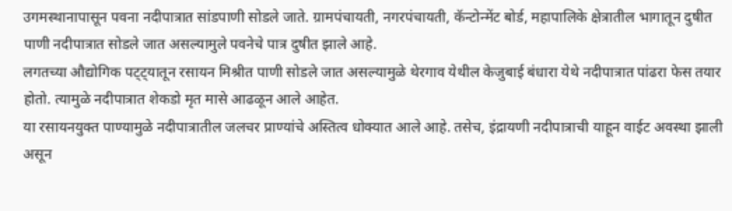उगमस्थानापासून पवना नदीपात्रात सांडपाणी सोडले जाते. ग्रामपंचायती, नगरपंचायती, कॅन्टोन्मेंट बोर्ड, महापालिके क्षेत्रातील भागातून दुषीत पाणी नदीपात्रात सोडले जात असल्यामुले पवनेचे पात्र दुषीत झाले आहे.
लगतच्या औद्योगिक पट्ट्यातून रसायन मिश्रीत पाणी सोडले जात असल्यामुळे थेरगाव येथील केजुबाई बंधारा येथे नदीपात्रात पांढरा फेस तयार होतो. त्यामुळे नदीपात्रात शेकडो मृत मासे आढळून आले आहेत.
या रसायनयुक्त पाण्यामुळे नदीपात्रातील जलचर प्राण्यांचे अस्तित्व धोक्यात आले आहे. तसेच, इंद्रायणी नदीपात्राची याहून वाईट अवस्था झाली असून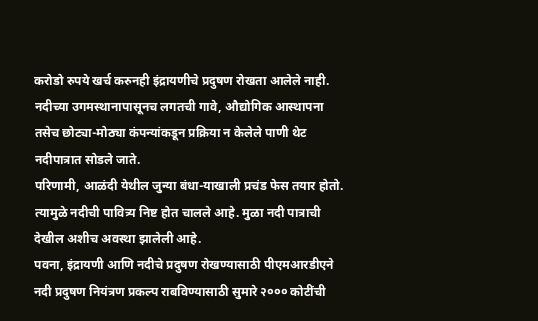करोडो रुपये खर्च करुनही इंद्रायणीचे प्रदुषण रोखता आलेले नाही.
नदीच्या उगमस्थानापासूनच लगतची गावे, औद्योगिक आस्थापना तसेच छोट्या-मोठ्या कंपन्यांकडून प्रक्रिया न केलेले पाणी थेट नदीपात्रात सोडले जाते.
परिणामी, आळंदी येथील जुन्या बंधा-याखाली प्रचंड फेस तयार होतो. त्यामुळे नदीची पावित्र्य निष्ट होत चालले आहे. मुळा नदी पात्राची देखील अशीच अवस्था झालेली आहे.
पवना, इंद्रायणी आणि नदीचे प्रदुषण रोखण्यासाठी पीएमआरडीएने नदी प्रदुषण नियंत्रण प्रकल्प राबविण्यासाठी सुमारे २००० कोटींची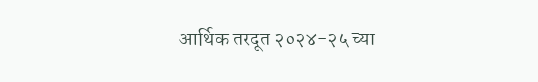आर्थिक तरदूत २०२४-२५ च्या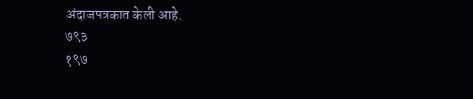अंदाजपत्रकात केली आहे.
७९३
१९७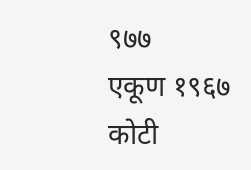९७७
एकूण १९६७ कोटी